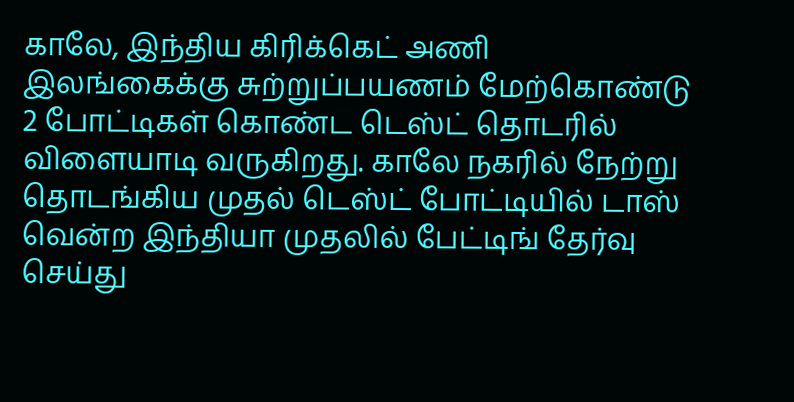காலே, இந்திய கிரிக்கெட் அணி இலங்கைக்கு சுற்றுப்பயணம் மேற்கொண்டு 2 போட்டிகள் கொண்ட டெஸ்ட் தொடரில் விளையாடி வருகிறது. காலே நகரில் நேற்று தொடங்கிய முதல் டெஸ்ட் போட்டியில் டாஸ் வென்ற இந்தியா முதலில் பேட்டிங் தேர்வு செய்து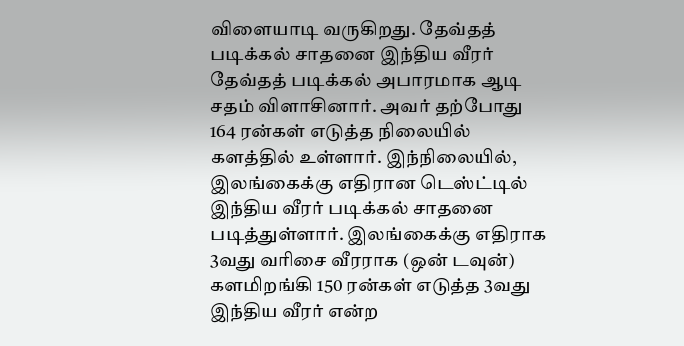விளையாடி வருகிறது. தேவ்தத் படிக்கல் சாதனை இந்திய வீரர் தேவ்தத் படிக்கல் அபாரமாக ஆடி சதம் விளாசினார். அவர் தற்போது 164 ரன்கள் எடுத்த நிலையில் களத்தில் உள்ளார். இந்நிலையில், இலங்கைக்கு எதிரான டெஸ்ட்டில் இந்திய வீரர் படிக்கல் சாதனை படித்துள்ளார். இலங்கைக்கு எதிராக 3வது வரிசை வீரராக (ஒன் டவுன்) களமிறங்கி 150 ரன்கள் எடுத்த 3வது இந்திய வீரர் என்ற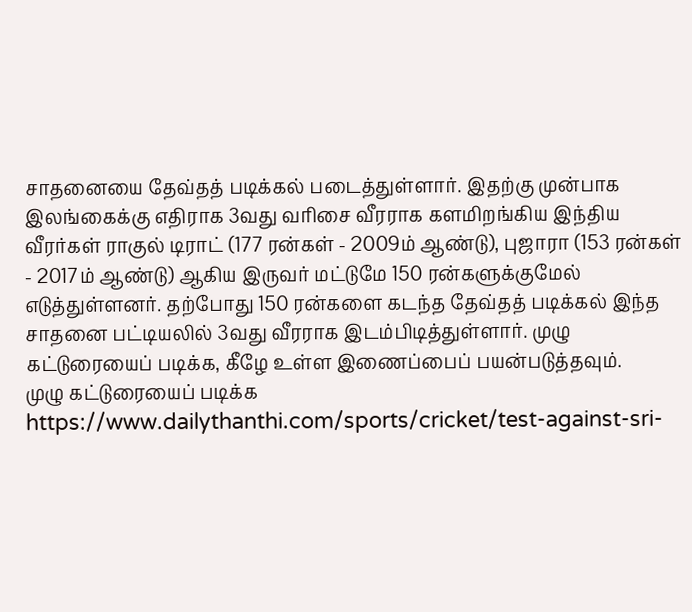சாதனையை தேவ்தத் படிக்கல் படைத்துள்ளார். இதற்கு முன்பாக இலங்கைக்கு எதிராக 3வது வரிசை வீரராக களமிறங்கிய இந்திய வீரர்கள் ராகுல் டிராட் (177 ரன்கள் - 2009ம் ஆண்டு), புஜாரா (153 ரன்கள் - 2017ம் ஆண்டு) ஆகிய இருவர் மட்டுமே 150 ரன்களுக்குமேல் எடுத்துள்ளனர். தற்போது 150 ரன்களை கடந்த தேவ்தத் படிக்கல் இந்த சாதனை பட்டியலில் 3வது வீரராக இடம்பிடித்துள்ளார். முழு கட்டுரையைப் படிக்க, கீழே உள்ள இணைப்பைப் பயன்படுத்தவும்.
முழு கட்டுரையைப் படிக்க
https://www.dailythanthi.com/sports/cricket/test-against-sri-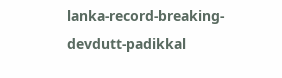lanka-record-breaking-devdutt-padikkal